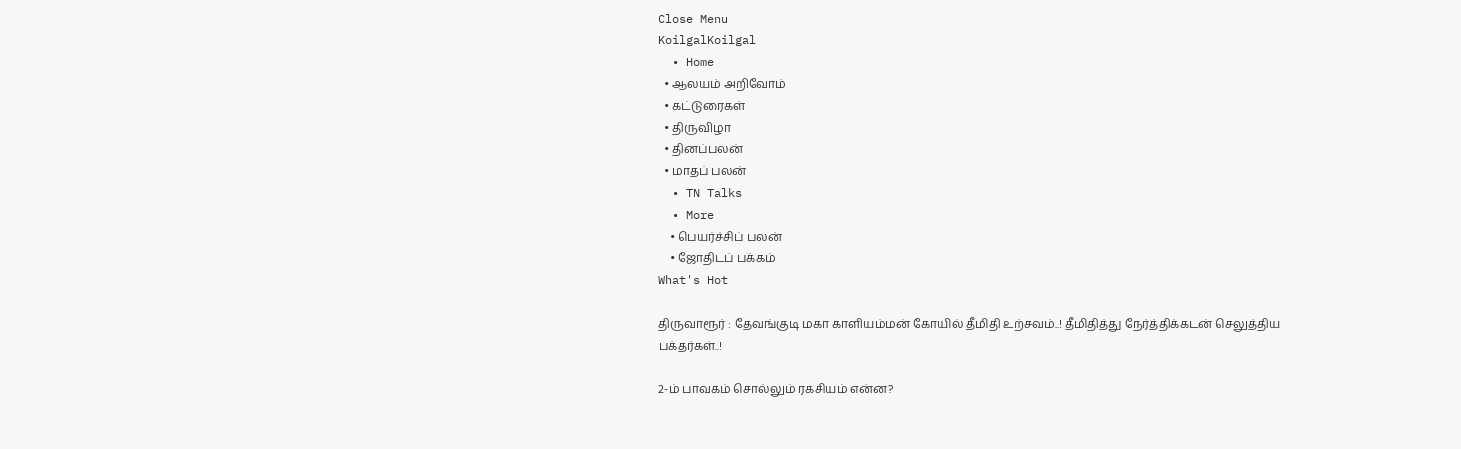Close Menu
KoilgalKoilgal
  • Home
  • ஆலயம் அறிவோம்
  • கட்டுரைகள்
  • திருவிழா
  • தினப்பலன்
  • மாதப் பலன்
  • TN Talks
  • More
    • பெயர்ச்சிப் பலன்
    • ஜோதிடப் பக்கம்
What's Hot

திருவாரூர் : தேவங்குடி மகா காளியம்மன் கோயில் தீமிதி உற்சவம்..! தீமிதித்து நேர்த்திக்கடன் செலுத்திய பக்தர்கள்..!

2-ம் பாவகம் சொல்லும் ரகசியம் என்ன?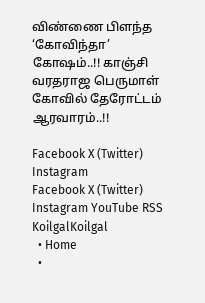விண்ணை பிளந்த ‘கோவிந்தா’ கோஷம்..!! காஞ்சி வரதராஜ பெருமாள் கோவில் தேரோட்டம் ஆரவாரம்..!!

Facebook X (Twitter) Instagram
Facebook X (Twitter) Instagram YouTube RSS
KoilgalKoilgal
  • Home
  •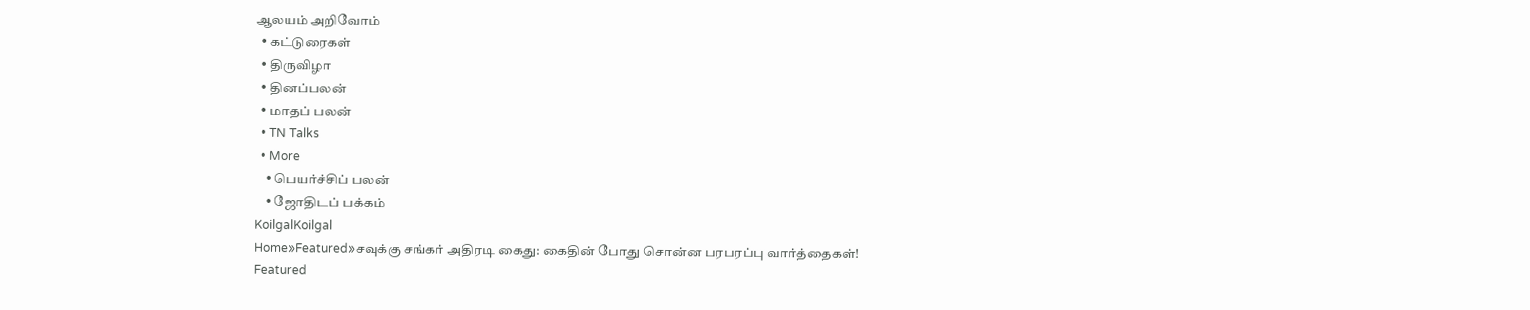ஆலயம் அறிவோம்
  • கட்டுரைகள்
  • திருவிழா
  • தினப்பலன்
  • மாதப் பலன்
  • TN Talks
  • More
    • பெயர்ச்சிப் பலன்
    • ஜோதிடப் பக்கம்
KoilgalKoilgal
Home»Featured»சவுக்கு சங்கர் அதிரடி கைது: கைதின் போது சொன்ன பரபரப்பு வார்த்தைகள்!
Featured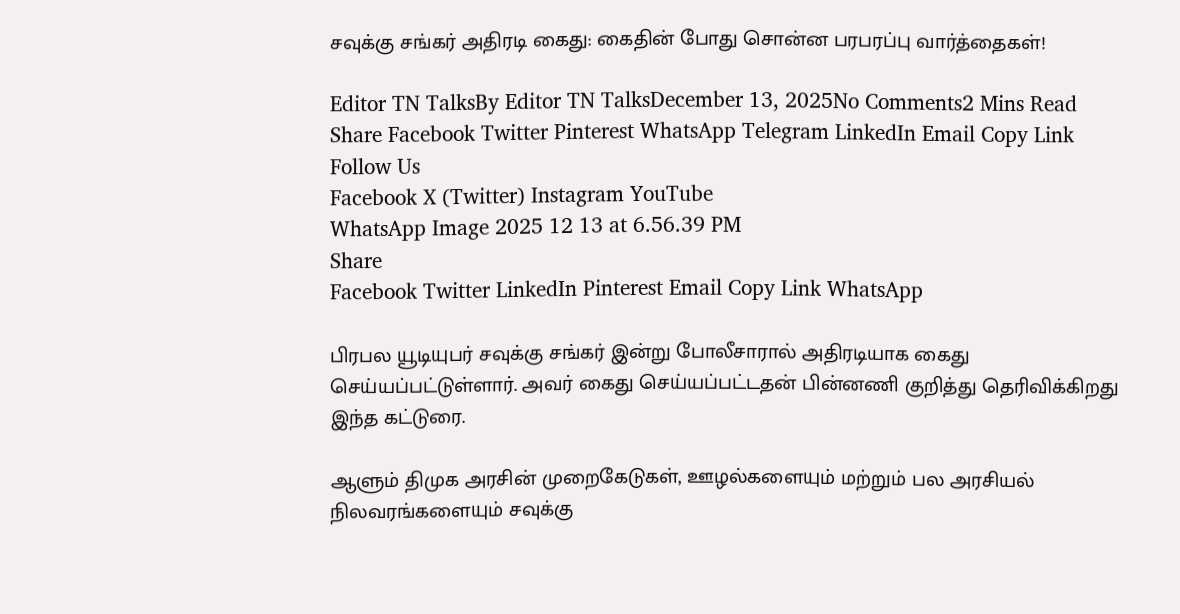சவுக்கு சங்கர் அதிரடி கைது: கைதின் போது சொன்ன பரபரப்பு வார்த்தைகள்!

Editor TN TalksBy Editor TN TalksDecember 13, 2025No Comments2 Mins Read
Share Facebook Twitter Pinterest WhatsApp Telegram LinkedIn Email Copy Link
Follow Us
Facebook X (Twitter) Instagram YouTube
WhatsApp Image 2025 12 13 at 6.56.39 PM
Share
Facebook Twitter LinkedIn Pinterest Email Copy Link WhatsApp

பிரபல யூடியுபர் சவுக்கு சங்கர் இன்று போலீசாரால் அதிரடியாக கைது செய்யப்பட்டுள்ளார். அவர் கைது செய்யப்பட்டதன் பின்னணி குறித்து தெரிவிக்கிறது இந்த கட்டுரை.

ஆளும் திமுக அரசின் முறைகேடுகள், ஊழல்களையும் மற்றும் பல அரசியல் நிலவரங்களையும் சவுக்கு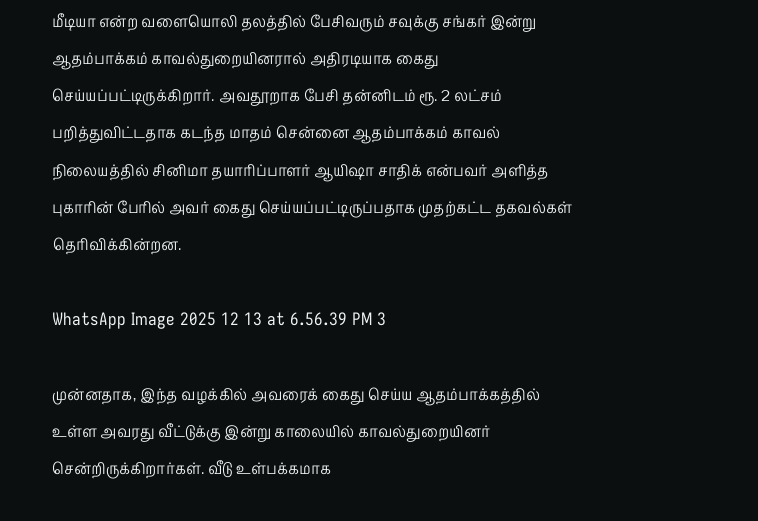மீடியா என்ற வளையொலி தலத்தில் பேசிவரும் சவுக்கு சங்கர் இன்று ஆதம்பாக்கம் காவல்துறையினரால் அதிரடியாக கைது செய்யப்பட்டிருக்கிறார். அவதூறாக பேசி தன்னிடம் ரூ. 2 லட்சம் பறித்துவிட்டதாக கடந்த மாதம் சென்னை ஆதம்பாக்கம் காவல் நிலையத்தில் சினிமா தயாரிப்பாளர் ஆயிஷா சாதிக் என்பவர் அளித்த புகாரின் பேரில் அவர் கைது செய்யப்பட்டிருப்பதாக முதற்கட்ட தகவல்கள் தெரிவிக்கின்றன.

WhatsApp Image 2025 12 13 at 6.56.39 PM 3

முன்னதாக, இந்த வழக்கில் அவரைக் கைது செய்ய ஆதம்பாக்கத்தில் உள்ள அவரது வீட்டுக்கு இன்று காலையில் காவல்துறையினர் சென்றிருக்கிறார்கள். வீடு உள்பக்கமாக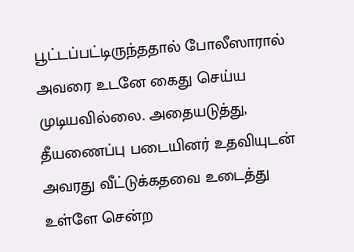பூட்டப்பட்டிருந்ததால் போலீஸாரால் அவரை உடனே கைது செய்ய முடியவில்லை. அதையடுத்து, தீயணைப்பு படையினர் உதவியுடன் அவரது வீட்டுக்கதவை உடைத்து உள்ளே சென்ற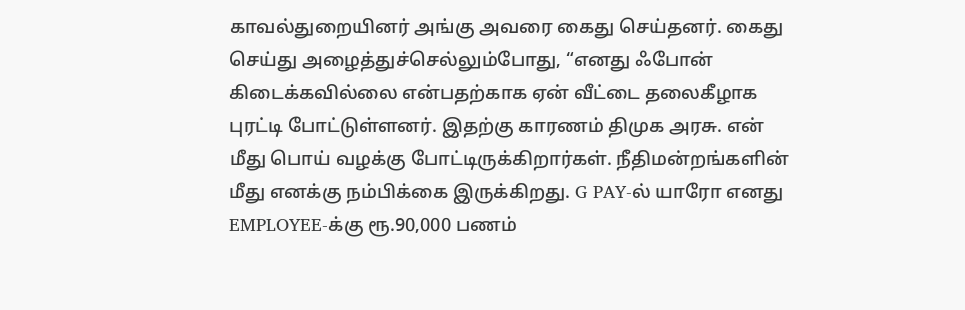காவல்துறையினர் அங்கு அவரை கைது செய்தனர். கைது செய்து அழைத்துச்செல்லும்போது, “எனது ஃபோன் கிடைக்கவில்லை என்பதற்காக ஏன் வீட்டை தலைகீழாக புரட்டி போட்டுள்ளனர். இதற்கு காரணம் திமுக அரசு. என் மீது பொய் வழக்கு போட்டிருக்கிறார்கள். நீதிமன்றங்களின் மீது எனக்கு நம்பிக்கை இருக்கிறது. G PAY-ல் யாரோ எனது EMPLOYEE-க்கு ரூ.90,000 பணம்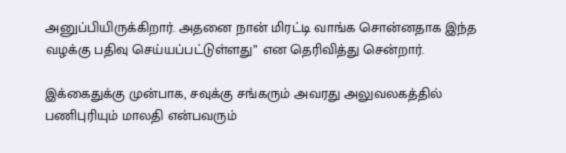அனுப்பியிருக்கிறார். அதனை நான் மிரட்டி வாங்க சொன்னதாக இந்த வழக்கு பதிவு செய்யப்பட்டுள்ளது” என தெரிவித்து சென்றார்.

இக்கைதுக்கு முன்பாக, சவுக்கு சங்கரும் அவரது அலுவலகத்தில் பணிபுரியும் மாலதி என்பவரும்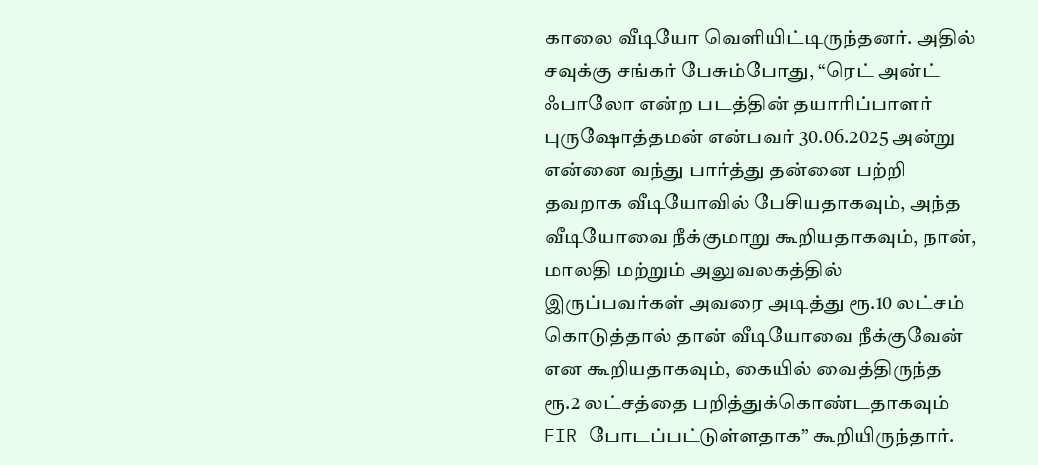காலை வீடியோ வெளியிட்டிருந்தனர். அதில் சவுக்கு சங்கர் பேசும்போது, “ரெட் அன்ட் ஃபாலோ என்ற படத்தின் தயாரிப்பாளர் புருஷோத்தமன் என்பவர் 30.06.2025 அன்று என்னை வந்து பார்த்து தன்னை பற்றி தவறாக வீடியோவில் பேசியதாகவும், அந்த வீடியோவை நீக்குமாறு கூறியதாகவும், நான், மாலதி மற்றும் அலுவலகத்தில் இருப்பவர்கள் அவரை அடித்து ரூ.10 லட்சம் கொடுத்தால் தான் வீடியோவை நீக்குவேன் என கூறியதாகவும், கையில் வைத்திருந்த ரூ.2 லட்சத்தை பறித்துக்கொண்டதாகவும் FIR போடப்பட்டுள்ளதாக” கூறியிருந்தார்.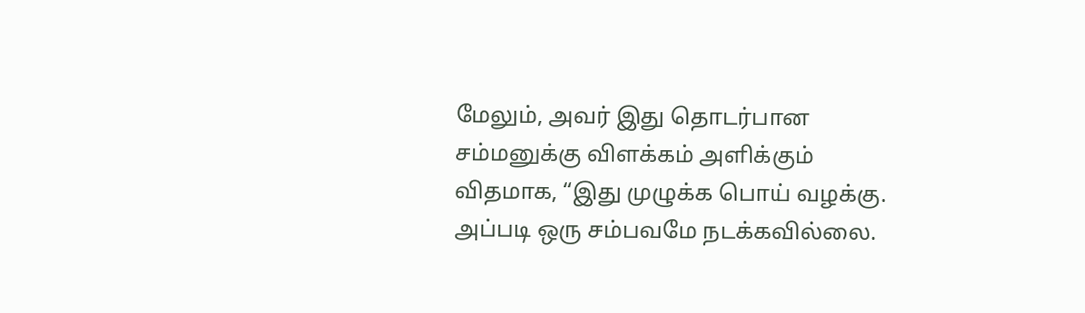மேலும், அவர் இது தொடர்பான சம்மனுக்கு விளக்கம் அளிக்கும் விதமாக, “இது முழுக்க பொய் வழக்கு. அப்படி ஒரு சம்பவமே நடக்கவில்லை.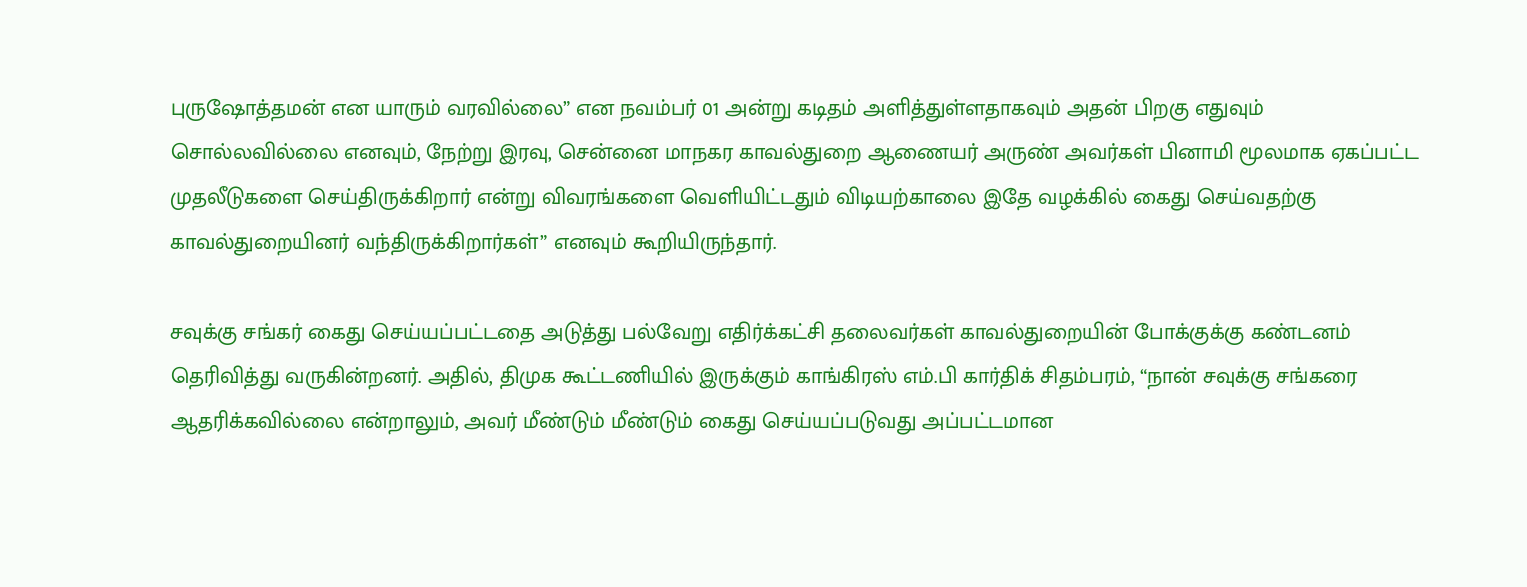புருஷோத்தமன் என யாரும் வரவில்லை” என நவம்பர் 01 அன்று கடிதம் அளித்துள்ளதாகவும் அதன் பிறகு எதுவும் சொல்லவில்லை எனவும், நேற்று இரவு, சென்னை மாநகர காவல்துறை ஆணையர் அருண் அவர்கள் பினாமி மூலமாக ஏகப்பட்ட முதலீடுகளை செய்திருக்கிறார் என்று விவரங்களை வெளியிட்டதும் விடியற்காலை இதே வழக்கில் கைது செய்வதற்கு காவல்துறையினர் வந்திருக்கிறார்கள்” எனவும் கூறியிருந்தார்.

சவுக்கு சங்கர் கைது செய்யப்பட்டதை அடுத்து பல்வேறு எதிர்க்கட்சி தலைவர்கள் காவல்துறையின் போக்குக்கு கண்டனம் தெரிவித்து வருகின்றனர். அதில், திமுக கூட்டணியில் இருக்கும் காங்கிரஸ் எம்.பி கார்திக் சிதம்பரம், “நான் சவுக்கு சங்கரை ஆதரிக்கவில்லை என்றாலும், அவர் மீண்டும் மீண்டும் கைது செய்யப்படுவது அப்பட்டமான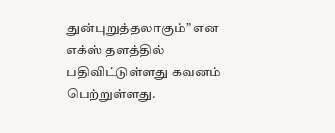துன்புறுத்தலாகும்” என எக்ஸ் தளத்தில் பதிவிட்டுள்ளது கவனம் பெற்றுள்ளது.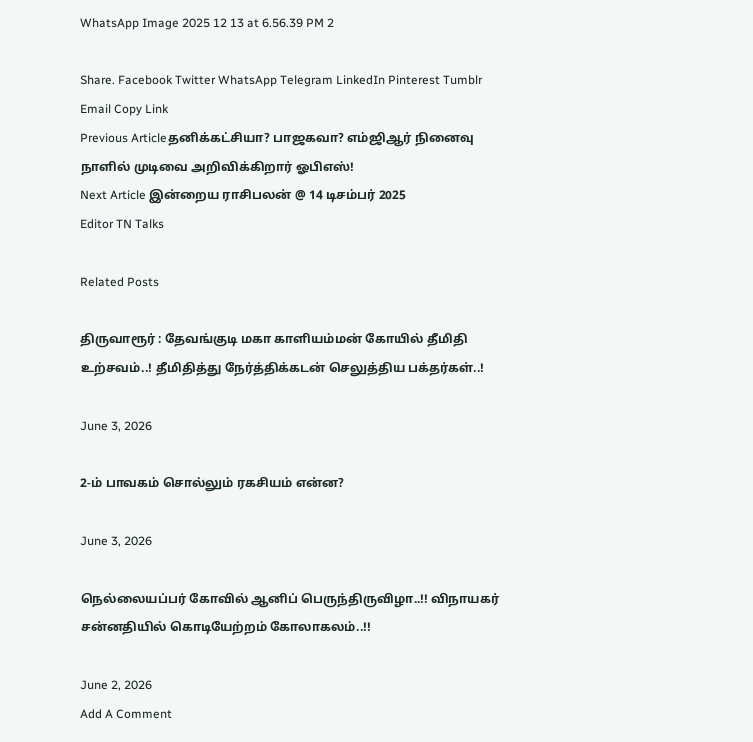WhatsApp Image 2025 12 13 at 6.56.39 PM 2

Share. Facebook Twitter WhatsApp Telegram LinkedIn Pinterest Tumblr Email Copy Link
Previous Articleதனிக்கட்சியா? பாஜகவா? எம்ஜிஆர் நினைவு நாளில் முடிவை அறிவிக்கிறார் ஓபிஎஸ்!
Next Article இன்றைய ராசிபலன் @ 14 டிசம்பர் 2025
Editor TN Talks

Related Posts

திருவாரூர் : தேவங்குடி மகா காளியம்மன் கோயில் தீமிதி உற்சவம்..! தீமிதித்து நேர்த்திக்கடன் செலுத்திய பக்தர்கள்..!

June 3, 2026

2-ம் பாவகம் சொல்லும் ரகசியம் என்ன?

June 3, 2026

நெல்லையப்பர் கோவில் ஆனிப் பெருந்திருவிழா..!! விநாயகர் சன்னதியில் கொடியேற்றம் கோலாகலம்..!!

June 2, 2026
Add A Comment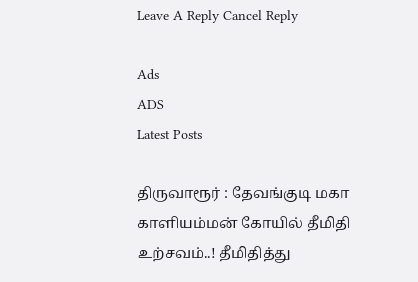Leave A Reply Cancel Reply

Ads
ADS
Latest Posts

திருவாரூர் : தேவங்குடி மகா காளியம்மன் கோயில் தீமிதி உற்சவம்..! தீமிதித்து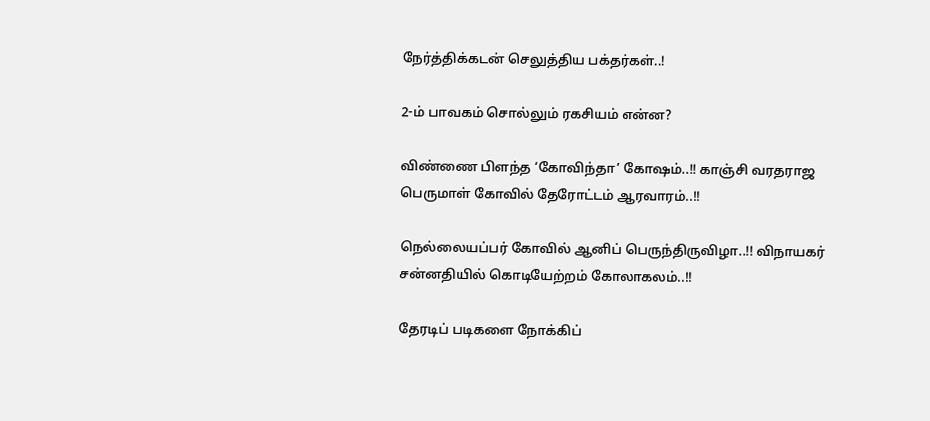நேர்த்திக்கடன் செலுத்திய பக்தர்கள்..!

2-ம் பாவகம் சொல்லும் ரகசியம் என்ன?

விண்ணை பிளந்த ‘கோவிந்தா’ கோஷம்..!! காஞ்சி வரதராஜ பெருமாள் கோவில் தேரோட்டம் ஆரவாரம்..!!

நெல்லையப்பர் கோவில் ஆனிப் பெருந்திருவிழா..!! விநாயகர் சன்னதியில் கொடியேற்றம் கோலாகலம்..!!

தேரடிப் படிகளை நோக்கிப்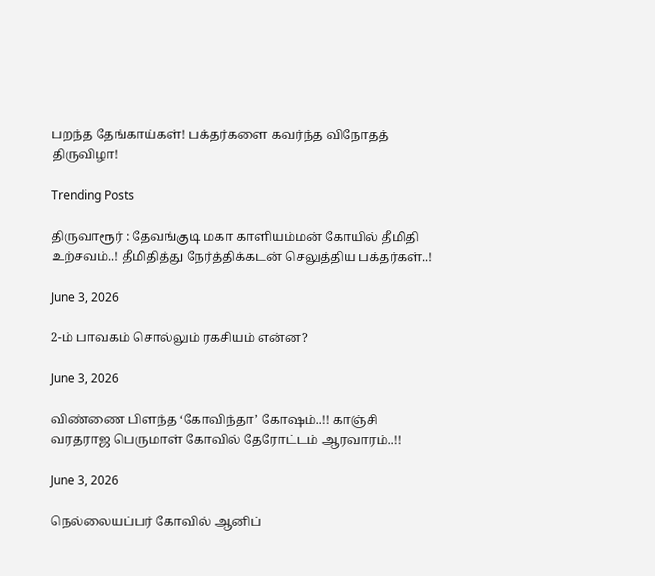பறந்த தேங்காய்கள்! பக்தர்களை கவர்ந்த விநோதத் திருவிழா!

Trending Posts

திருவாரூர் : தேவங்குடி மகா காளியம்மன் கோயில் தீமிதி உற்சவம்..! தீமிதித்து நேர்த்திக்கடன் செலுத்திய பக்தர்கள்..!

June 3, 2026

2-ம் பாவகம் சொல்லும் ரகசியம் என்ன?

June 3, 2026

விண்ணை பிளந்த ‘கோவிந்தா’ கோஷம்..!! காஞ்சி வரதராஜ பெருமாள் கோவில் தேரோட்டம் ஆரவாரம்..!!

June 3, 2026

நெல்லையப்பர் கோவில் ஆனிப்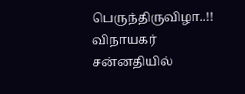பெருந்திருவிழா..!! விநாயகர் சன்னதியில்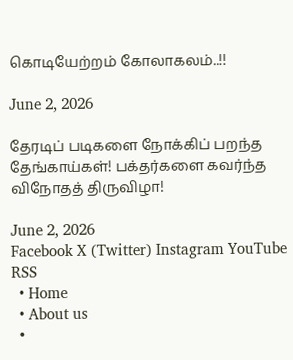கொடியேற்றம் கோலாகலம்..!!

June 2, 2026

தேரடிப் படிகளை நோக்கிப் பறந்த தேங்காய்கள்! பக்தர்களை கவர்ந்த விநோதத் திருவிழா!

June 2, 2026
Facebook X (Twitter) Instagram YouTube RSS
  • Home
  • About us
  •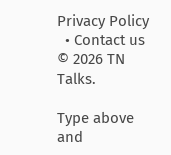Privacy Policy
  • Contact us
© 2026 TN Talks.

Type above and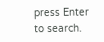press Enter to search.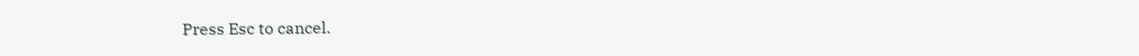Press Esc to cancel.